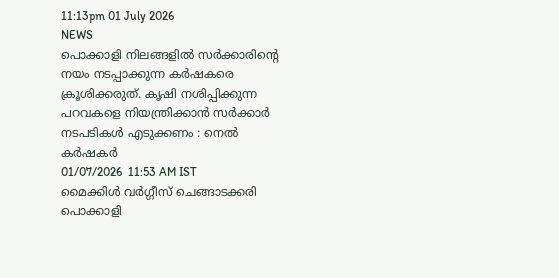11:13pm 01 July 2026
NEWS
പൊക്കാളി നിലങ്ങളിൽ സർക്കാരിൻ്റെ നയം നടപ്പാക്കുന്ന കർഷകരെ ക്രൂശിക്കരുത്. കൃഷി നശിപ്പിക്കുന്ന പറവകളെ നിയന്ത്രിക്കാൻ സർക്കാർ നടപടികൾ എടുക്കണം : നെൽ കർഷകർ
01/07/2026  11:53 AM IST
മൈക്കിള്‍ വര്‍ഗ്ഗീസ് ചെങ്ങാടക്കരി
പൊക്കാളി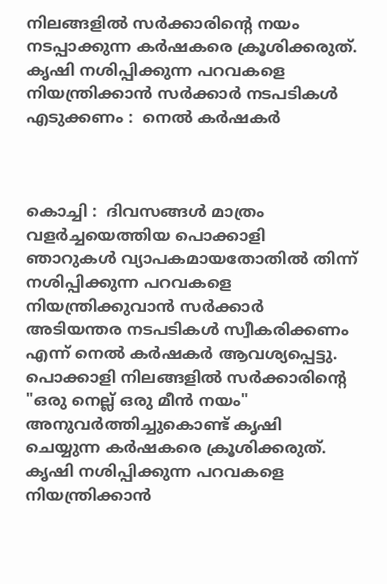നിലങ്ങളിൽ സർക്കാരിൻ്റെ നയം നടപ്പാക്കുന്ന കർഷകരെ ക്രൂശിക്കരുത്. കൃഷി നശിപ്പിക്കുന്ന പറവകളെ നിയന്ത്രിക്കാൻ സർക്കാർ നടപടികൾ എടുക്കണം :  നെൽ കർഷകർ



കൊച്ചി :  ദിവസങ്ങൾ മാത്രം  വളർച്ചയെത്തിയ പൊക്കാളി ഞാറുകൾ വ്യാപകമായതോതിൽ തിന്ന്   നശിപ്പിക്കുന്ന പറവകളെ നിയന്ത്രിക്കുവാൻ സർക്കാർ അടിയന്തര നടപടികൾ സ്വീകരിക്കണം എന്ന് നെൽ കർഷകർ ആവശ്യപ്പെട്ടു. പൊക്കാളി നിലങ്ങളിൽ സർക്കാരിൻ്റെ "ഒരു നെല്ല് ഒരു മീൻ നയം" അനുവർത്തിച്ചുകൊണ്ട് കൃഷി ചെയ്യുന്ന കർഷകരെ ക്രൂശിക്കരുത്. കൃഷി നശിപ്പിക്കുന്ന പറവകളെ നിയന്ത്രിക്കാൻ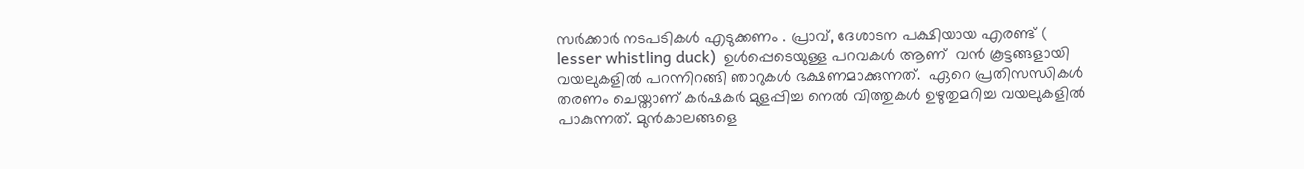സർക്കാർ നടപടികൾ എടുക്കണം . പ്രാവ്, ദേശാടന പക്ഷിയായ എരണ്ട് ( lesser whistling duck)  ഉൾപ്പെടെയുള്ള പറവകൾ ആണ്  വൻ കൂട്ടങ്ങളായി വയലുകളിൽ പറന്നിറങ്ങി ഞാറുകൾ ഭക്ഷണമാക്കുന്നത്.  ഏറെ പ്രതിസന്ധികൾ തരണം ചെയ്താണ് കർഷകർ മുളപ്പിച്ച നെൽ വിത്തുകൾ ഉഴുതുമറിച്ച വയലുകളിൽ പാകുന്നത്. മുൻകാലങ്ങളെ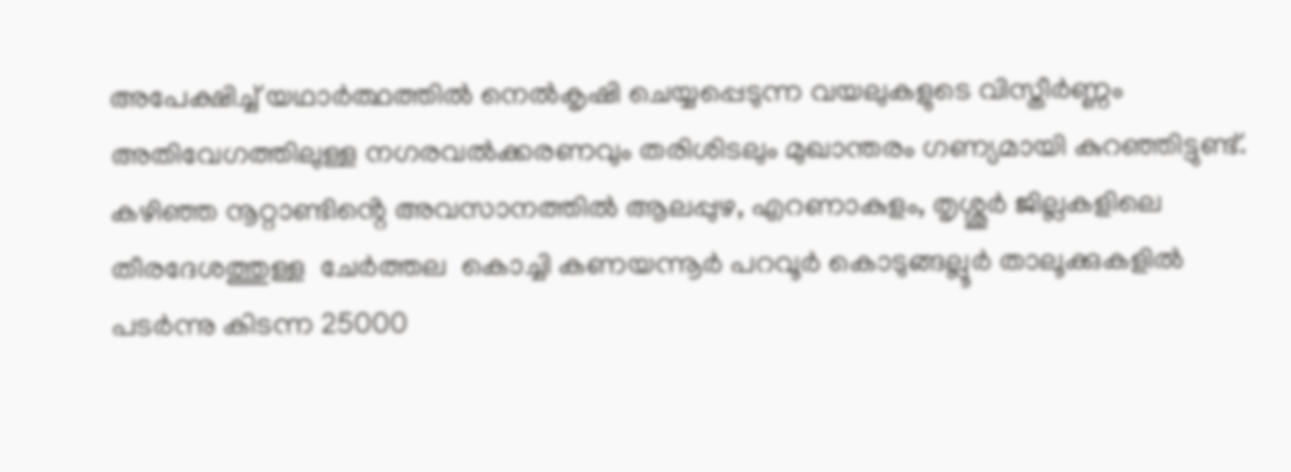അപേക്ഷിച്ച് യഥാർത്ഥത്തിൽ നെൽകൃഷി ചെയ്യപ്പെടുന്ന വയലുകളുടെ വിസ്തീർണ്ണം അതിവേഗത്തിലുള്ള നഗരവൽക്കരണവും തരിശിടലും മുഖാന്തരം ഗണ്യമായി കുറഞ്ഞിട്ടുണ്ട്. കഴിഞ്ഞ നൂറ്റാണ്ടിൻ്റെ അവസാനത്തിൽ ആലപ്പുഴ, എറണാകുളം, തൃശ്ശൂർ ജില്ലകളിലെ തീരദേശത്തുള്ള  ചേർത്തല  കൊച്ചി കണയന്നൂർ പറവൂർ കൊടുങ്ങല്ലൂർ താലൂക്കുകളിൽ പടർന്നു കിടന്ന 25000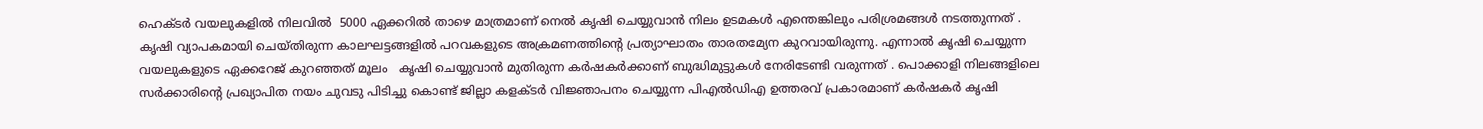ഹെക്ടർ വയലുകളിൽ നിലവിൽ  5000 ഏക്കറിൽ താഴെ മാത്രമാണ് നെൽ കൃഷി ചെയ്യുവാൻ നിലം ഉടമകൾ എന്തെങ്കിലും പരിശ്രമങ്ങൾ നടത്തുന്നത് .  കൃഷി വ്യാപകമായി ചെയ്തിരുന്ന കാലഘട്ടങ്ങളിൽ പറവകളുടെ അക്രമണത്തിൻ്റെ പ്രത്യാഘാതം താരതമ്യേന കുറവായിരുന്നു. എന്നാൽ കൃഷി ചെയ്യുന്ന വയലുകളുടെ ഏക്കറേജ് കുറഞ്ഞത് മൂലം   കൃഷി ചെയ്യുവാൻ മുതിരുന്ന കർഷകർക്കാണ് ബുദ്ധിമുട്ടുകൾ നേരിടേണ്ടി വരുന്നത് . പൊക്കാളി നിലങ്ങളിലെ സർക്കാരിൻ്റെ പ്രഖ്യാപിത നയം ചുവടു പിടിച്ചു കൊണ്ട് ജില്ലാ കളക്ടർ വിജ്ഞാപനം ചെയ്യുന്ന പിഎൽഡിഎ ഉത്തരവ് പ്രകാരമാണ് കർഷകർ കൃഷി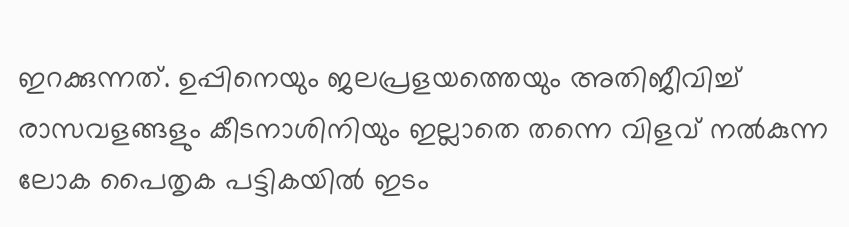ഇറക്കുന്നത്. ഉപ്പിനെയും ജലപ്രളയത്തെയും അതിജീവിച്ച് രാസവളങ്ങളും കീടനാശിനിയും ഇല്ലാതെ തന്നെ വിളവ് നൽകുന്ന ലോക പൈതൃക പട്ടികയിൽ ഇടം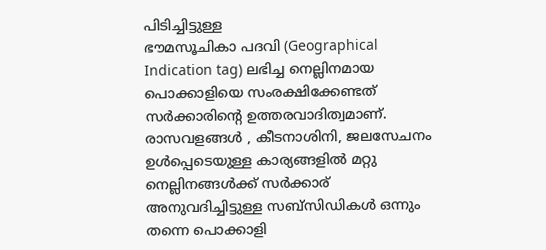പിടിച്ചിട്ടുള്ള
ഭൗമസൂചികാ പദവി (Geographical Indication tag) ലഭിച്ച നെല്ലിനമായ  പൊക്കാളിയെ സംരക്ഷിക്കേണ്ടത് സർക്കാരിൻ്റെ ഉത്തരവാദിത്വമാണ്. രാസവളങ്ങൾ , കീടനാശിനി, ജലസേചനം ഉൾപ്പെടെയുള്ള കാര്യങ്ങളിൽ മറ്റു നെല്ലിനങ്ങൾക്ക് സർക്കാര് അനുവദിച്ചിട്ടുള്ള സബ്സിഡികൾ ഒന്നും തന്നെ പൊക്കാളി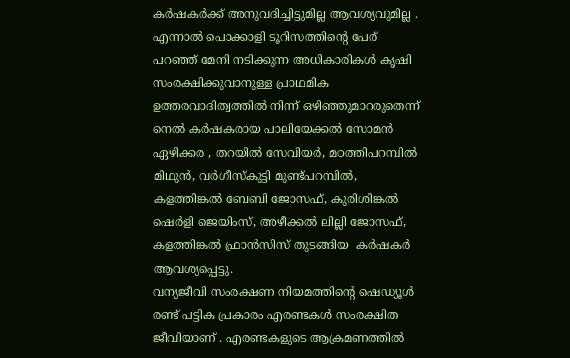കർഷകർക്ക് അനുവദിച്ചിട്ടുമില്ല ആവശ്യവുമില്ല . എന്നാൽ പൊക്കാളി ടൂറിസത്തിന്റെ പേര് പറഞ്ഞ് മേനി നടിക്കുന്ന അധികാരികൾ കൃഷി സംരക്ഷിക്കുവാനുള്ള പ്രാഥമിക ഉത്തരവാദിത്വത്തിൽ നിന്ന് ഒഴിഞ്ഞുമാറരുതെന്ന് നെൽ കർഷകരായ പാലിയേക്കൽ സോമൻ ഏഴിക്കര , തറയിൽ സേവിയർ, മഠത്തിപറമ്പിൽ  മിഥുൻ, വർഗീസ്കുട്ടി മുണ്ട്പറമ്പിൽ, കളത്തിങ്കൽ ബേബി ജോസഫ്, കുരിശിങ്കൽ ഷെർളി ജെയിംസ്, അഴീക്കൽ ലില്ലി ജോസഫ്, കളത്തിങ്കൽ ഫ്രാൻസിസ് തുടങ്ങിയ  കർഷകർ ആവശ്യപ്പെട്ടു.
വന്യജീവി സംരക്ഷണ നിയമത്തിന്റെ ഷെഡ്യൂൾ രണ്ട് പട്ടിക പ്രകാരം എരണ്ടകൾ സംരക്ഷിത ജീവിയാണ് . എരണ്ടകളുടെ ആക്രമണത്തിൽ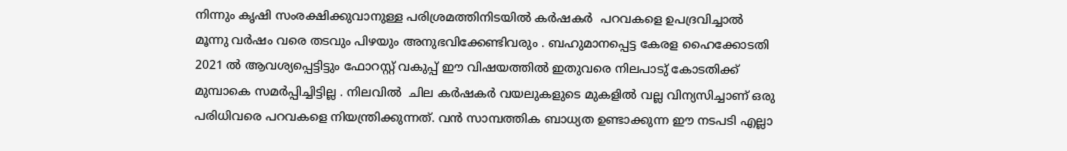നിന്നും കൃഷി സംരക്ഷിക്കുവാനുള്ള പരിശ്രമത്തിനിടയിൽ കർഷകർ  പറവകളെ ഉപദ്രവിച്ചാൽ മൂന്നു വർഷം വരെ തടവും പിഴയും അനുഭവിക്കേണ്ടിവരും . ബഹുമാനപ്പെട്ട കേരള ഹൈക്കോടതി 2021 ൽ ആവശ്യപ്പെട്ടിട്ടും ഫോറസ്റ്റ് വകുപ്പ് ഈ വിഷയത്തിൽ ഇതുവരെ നിലപാടു് കോടതിക്ക് മുമ്പാകെ സമർപ്പിച്ചിട്ടില്ല . നിലവിൽ  ചില കർഷകർ വയലുകളുടെ മുകളിൽ വല്ല വിന്യസിച്ചാണ് ഒരു പരിധിവരെ പറവകളെ നിയന്ത്രിക്കുന്നത്. വൻ സാമ്പത്തിക ബാധ്യത ഉണ്ടാക്കുന്ന ഈ നടപടി എല്ലാ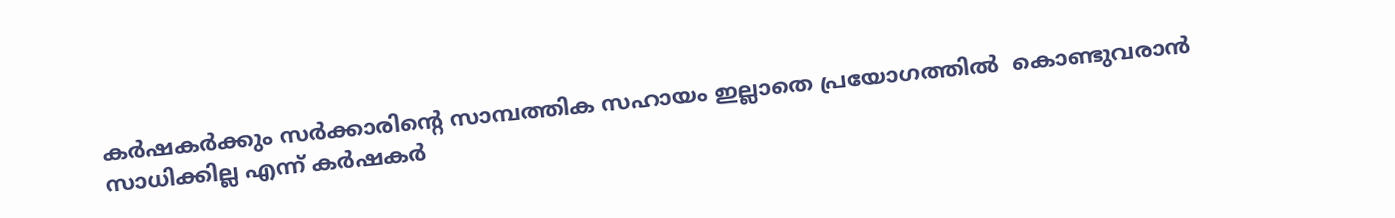കർഷകർക്കും സർക്കാരിൻ്റെ സാമ്പത്തിക സഹായം ഇല്ലാതെ പ്രയോഗത്തിൽ  കൊണ്ടുവരാൻ സാധിക്കില്ല എന്ന് കർഷകർ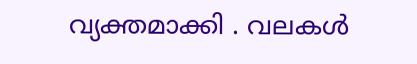വ്യക്തമാക്കി . വലകൾ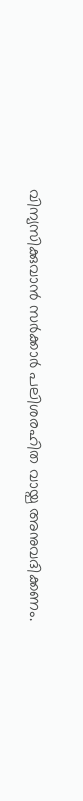വിന്യസിക്കുവാൻ സർക്കാർ പലിശരഹിത വായ്പ അനുവദിക്കണം.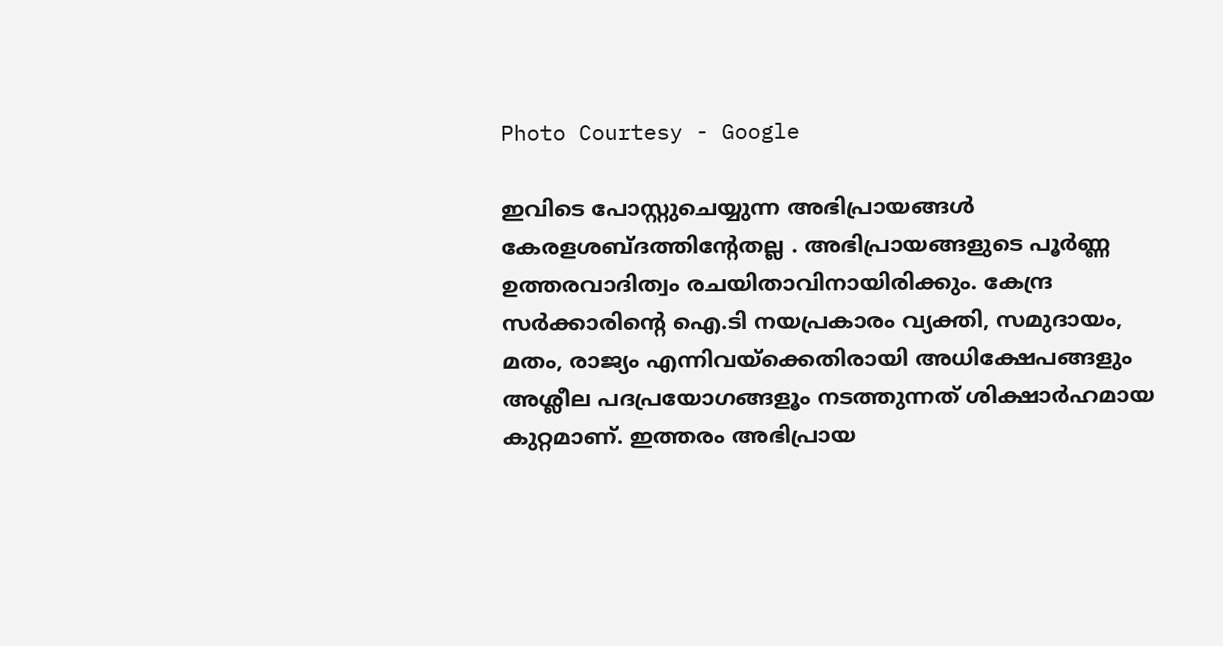Photo Courtesy - Google

ഇവിടെ പോസ്റ്റുചെയ്യുന്ന അഭിപ്രായങ്ങള്‍ കേരളശബ്‌ദത്തിന്റേതല്ല . അഭിപ്രായങ്ങളുടെ പൂര്‍ണ്ണ ഉത്തരവാദിത്വം രചയിതാവിനായിരിക്കും. കേന്ദ്ര സർക്കാരിന്റെ ഐ.ടി നയപ്രകാരം വ്യക്തി, സമുദായം, മതം, രാജ്യം എന്നിവയ്ക്കെതിരായി അധിക്ഷേപങ്ങളും അശ്ലീല പദപ്രയോഗങ്ങളൂം നടത്തുന്നത് ശിക്ഷാര്‍ഹമായ കുറ്റമാണ്. ഇത്തരം അഭിപ്രായ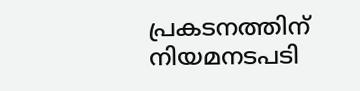പ്രകടനത്തിന് നിയമനടപടി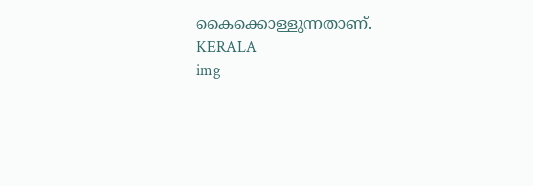കൈക്കൊള്ളുന്നതാണ്.
KERALA
img